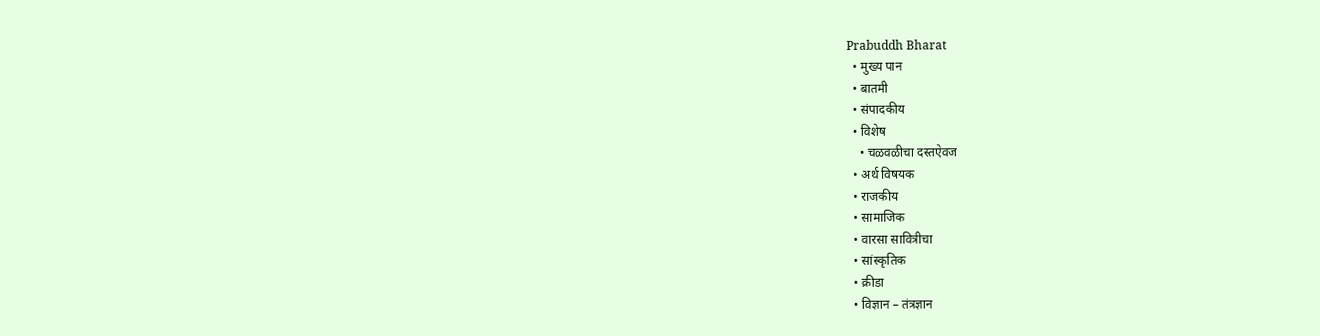Prabuddh Bharat
  • मुख्य पान
  • बातमी
  • संपादकीय
  • विशेष
    • चळवळीचा दस्तऐवज
  • अर्थ विषयक
  • राजकीय
  • सामाजिक
  • वारसा सावित्रीचा
  • सांस्कृतिक
  • क्रीडा
  • विज्ञान – तंत्रज्ञान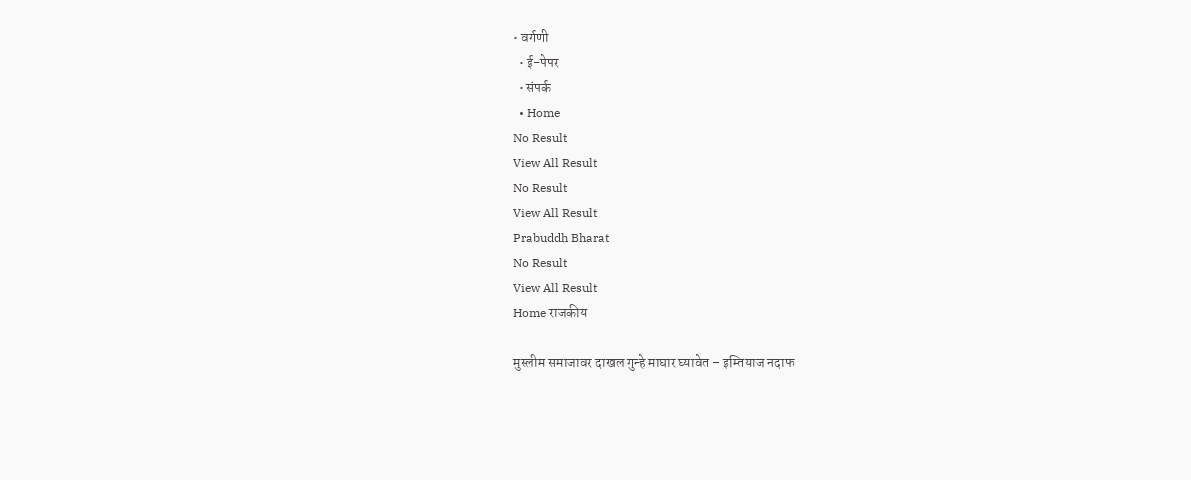• वर्गणी
  • ई-पेपर
  • संपर्क
  • Home
No Result
View All Result
No Result
View All Result
Prabuddh Bharat
No Result
View All Result
Home राजकीय

मुस्लीम समाजावर दाखल गुन्हे माघार घ्यावेत – इम्तियाज नदाफ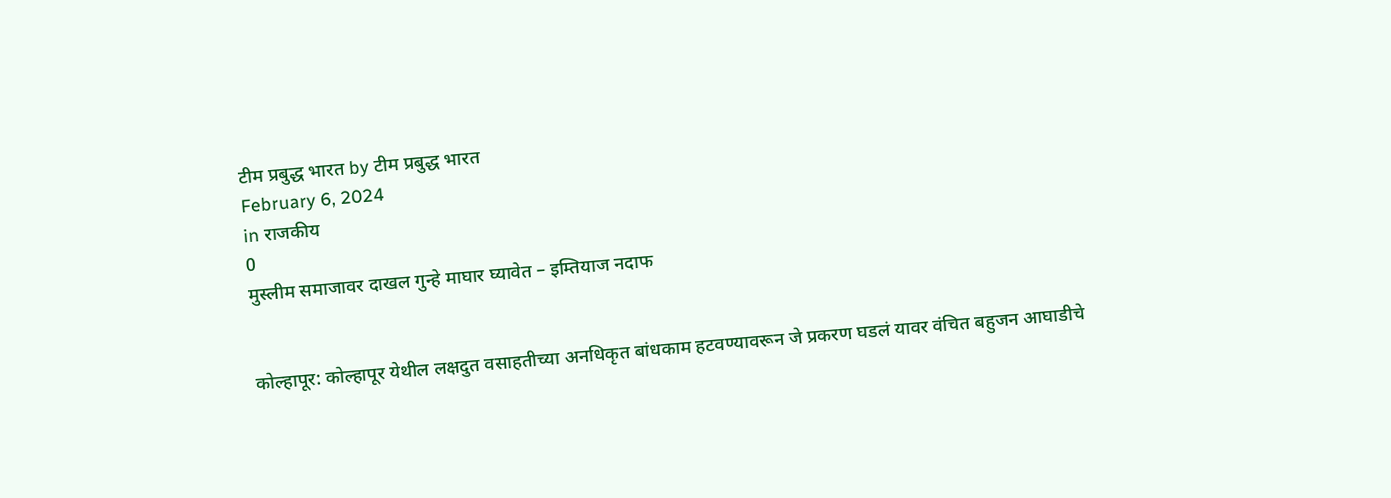टीम प्रबुद्ध भारत by टीम प्रबुद्ध भारत
February 6, 2024
in राजकीय
0
मुस्लीम समाजावर दाखल गुन्हे माघार घ्यावेत – इम्तियाज नदाफ


कोल्हापूर: कोल्हापूर येथील लक्षदुत वसाहतीच्या अनधिकृत बांधकाम हटवण्यावरून जे प्रकरण घडलं यावर वंचित बहुजन आघाडीचे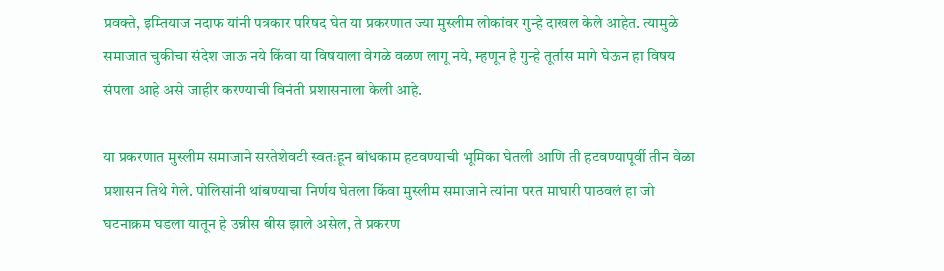प्रवक्ते, इम्तियाज नदाफ यांनी पत्रकार परिषद घेत या प्रकरणात ज्या मुस्लीम लोकांवर गुन्हे दाखल केले आहेत. त्यामुळे समाजात चुकीचा संदेश जाऊ नये किंवा या विषयाला वेगळे वळण लागू नये, म्हणून हे गुन्हे तूर्तास मागे घेऊन हा विषय संपला आहे असे जाहीर करण्याची विनंती प्रशासनाला केली आहे.

या प्रकरणात मुस्लीम समाजाने सरतेशेवटी स्वतःहून बांधकाम हटवण्याची भूमिका घेतली आणि ती हटवण्यापूर्वी तीन वेळा प्रशासन तिथे गेले. पोलिसांनी थांबण्याचा निर्णय घेतला किंवा मुस्लीम समाजाने त्यांना परत माघारी पाठवलं हा जो घटनाक्रम घडला यातून हे उन्नीस बीस झाले असेल, ते प्रकरण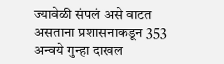ज्यावेळी संपलं असे वाटत असताना प्रशासनाकडून 353 अन्वये गुन्हा दाखल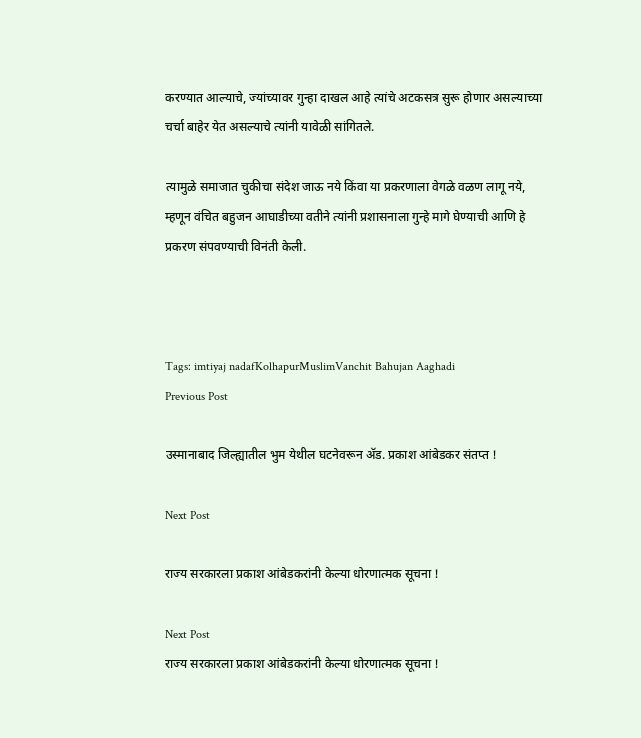करण्यात आल्याचे, ज्यांच्यावर गुन्हा दाखल आहे त्यांचे अटकसत्र सुरू होणार असल्याच्या चर्चा बाहेर येत असल्याचे त्यांनी यावेळी सांगितले.

त्यामुळे समाजात चुकीचा संदेश जाऊ नये किंवा या प्रकरणाला वेगळे वळण लागू नये, म्हणून वंचित बहुजन आघाडीच्या वतीने त्यांनी प्रशासनाला गुन्हे मागे घेण्याची आणि हे प्रकरण संपवण्याची विनंती केली.



Tags: imtiyaj nadafKolhapurMuslimVanchit Bahujan Aaghadi
Previous Post

उस्मानाबाद जिल्ह्यातील भुम येथील घटनेवरून ॲड. प्रकाश आंबेडकर संतप्त !

Next Post

राज्य सरकारला प्रकाश आंबेडकरांनी केल्या धोरणात्मक सूचना !

Next Post
राज्य सरकारला प्रकाश आंबेडकरांनी केल्या धोरणात्मक सूचना !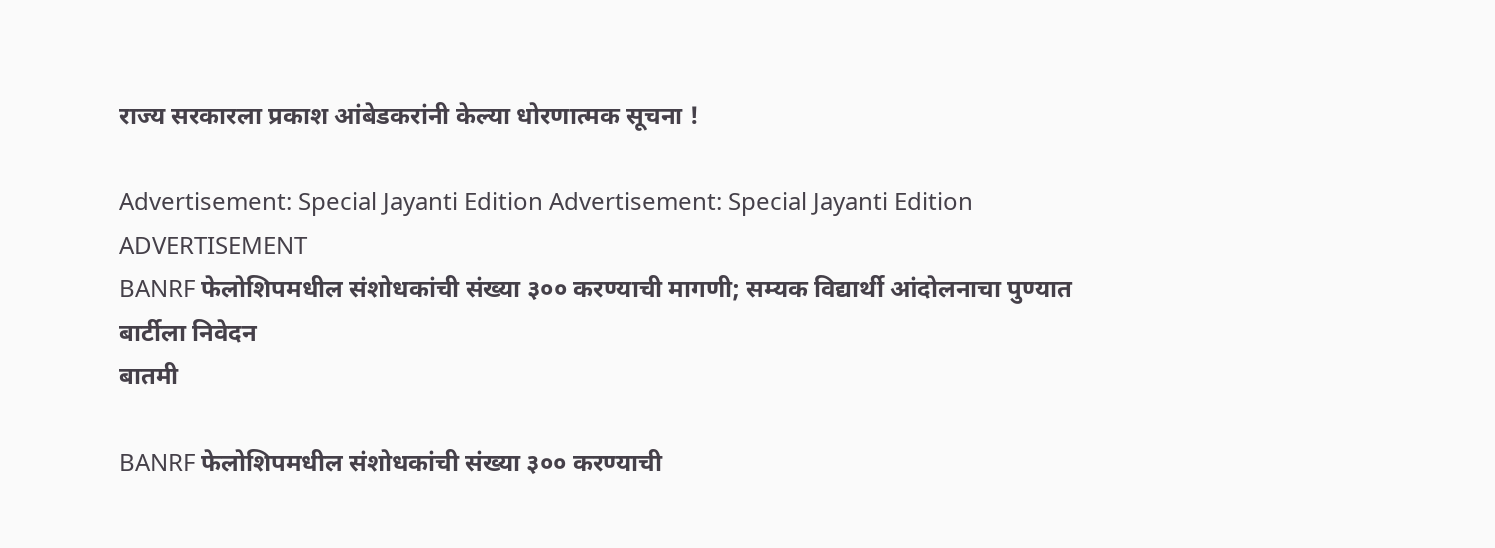राज्य सरकारला प्रकाश आंबेडकरांनी केल्या धोरणात्मक सूचना !

Advertisement: Special Jayanti Edition Advertisement: Special Jayanti Edition
ADVERTISEMENT
BANRF फेलोशिपमधील संशोधकांची संख्या ३०० करण्याची मागणी; सम्यक विद्यार्थी आंदोलनाचा पुण्यात बार्टीला निवेदन
बातमी

BANRF फेलोशिपमधील संशोधकांची संख्या ३०० करण्याची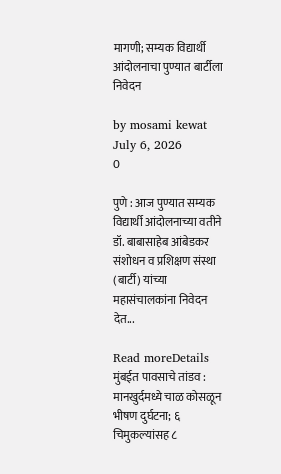मागणी; सम्यक विद्यार्थी आंदोलनाचा पुण्यात बार्टीला निवेदन

by mosami kewat
July 6, 2026
0

पुणे : आज पुण्यात सम्यक विद्यार्थी आंदोलनाच्या वतीने डॉ. बाबासाहेब आंबेडकर संशोधन व प्रशिक्षण संस्था (बार्टी) यांच्या महासंचालकांना निवेदन देत...

Read moreDetails
मुंबईत पावसाचे तांडव : मानखुर्दमध्ये चाळ कोसळून भीषण दुर्घटना; ६ चिमुकल्यांसह ८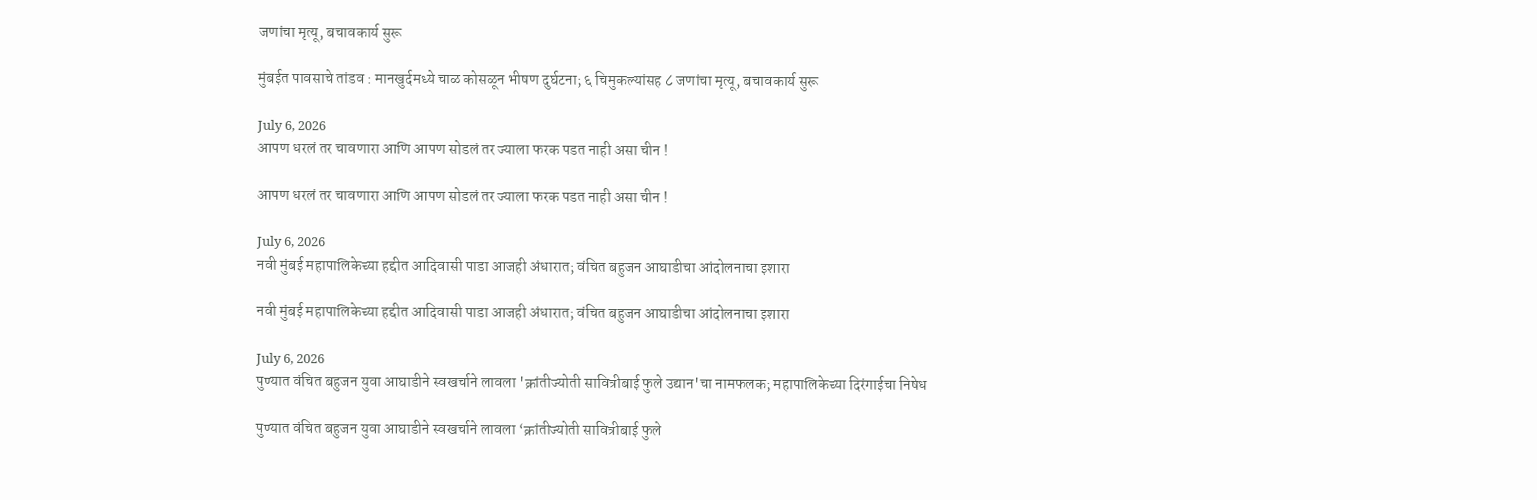जणांचा मृत्यू, बचावकार्य सुरू

मुंबईत पावसाचे तांडव : मानखुर्दमध्ये चाळ कोसळून भीषण दुर्घटना; ६ चिमुकल्यांसह ८ जणांचा मृत्यू, बचावकार्य सुरू

July 6, 2026
आपण धरलं तर चावणारा आणि आपण सोडलं तर ज्याला फरक पडत नाही असा चीन !

आपण धरलं तर चावणारा आणि आपण सोडलं तर ज्याला फरक पडत नाही असा चीन !

July 6, 2026
नवी मुंबई महापालिकेच्या हद्दीत आदिवासी पाडा आजही अंधारात; वंचित बहुजन आघाडीचा आंदोलनाचा इशारा

नवी मुंबई महापालिकेच्या हद्दीत आदिवासी पाडा आजही अंधारात; वंचित बहुजन आघाडीचा आंदोलनाचा इशारा

July 6, 2026
पुण्यात वंचित बहुजन युवा आघाडीने स्वखर्चाने लावला 'क्रांतीज्योती सावित्रीबाई फुले उद्यान'चा नामफलक; महापालिकेच्या दिरंगाईचा निषेध

पुण्यात वंचित बहुजन युवा आघाडीने स्वखर्चाने लावला ‘क्रांतीज्योती सावित्रीबाई फुले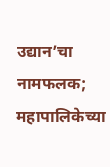उद्यान’चा नामफलक; महापालिकेच्या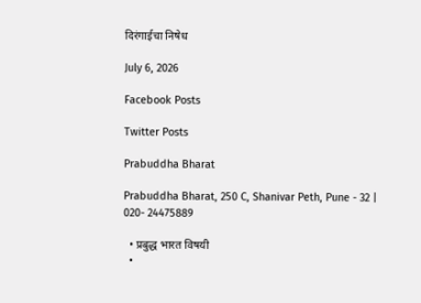दिरंगाईचा निषेध

July 6, 2026

Facebook Posts

Twitter Posts

Prabuddha Bharat

Prabuddha Bharat, 250 C, Shanivar Peth, Pune - 32 | 020- 24475889

  • प्रबुद्ध भारत विषयी
  •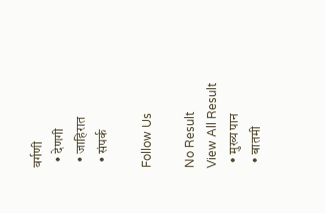वर्गणी
  • देणगी
  • जाहिरात
  • संपर्क

Follow Us

No Result
View All Result
  • मुख्य पान
  • बातमी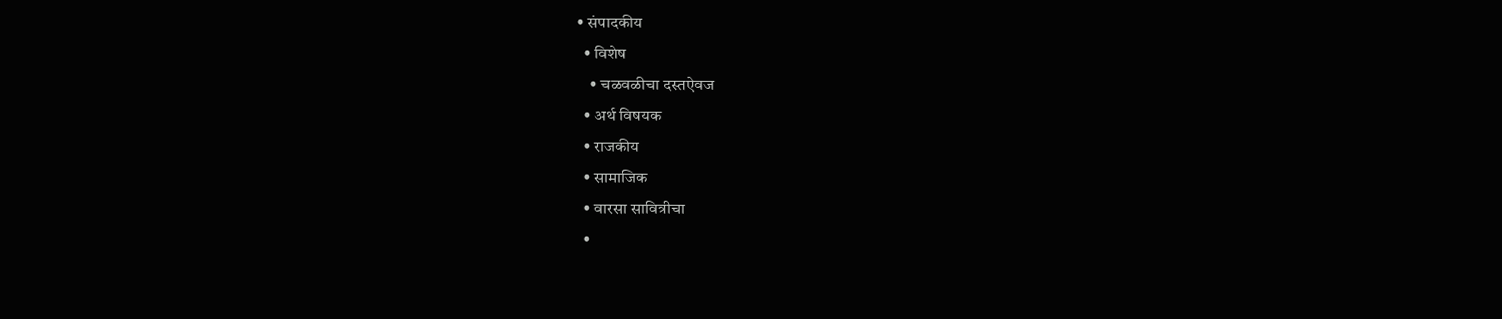• संपादकीय
  • विशेष
    • चळवळीचा दस्तऐवज
  • अर्थ विषयक
  • राजकीय
  • सामाजिक
  • वारसा सावित्रीचा
  •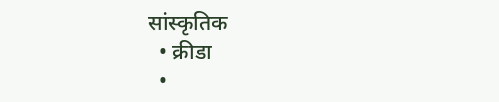सांस्कृतिक
  • क्रीडा
  •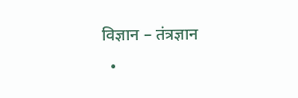विज्ञान – तंत्रज्ञान
  •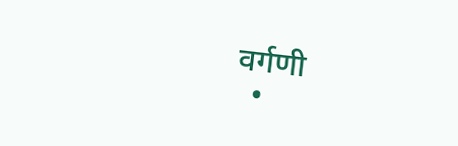वर्गणी
  •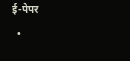ई-पेपर
  •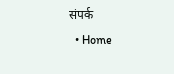संपर्क
  • Home